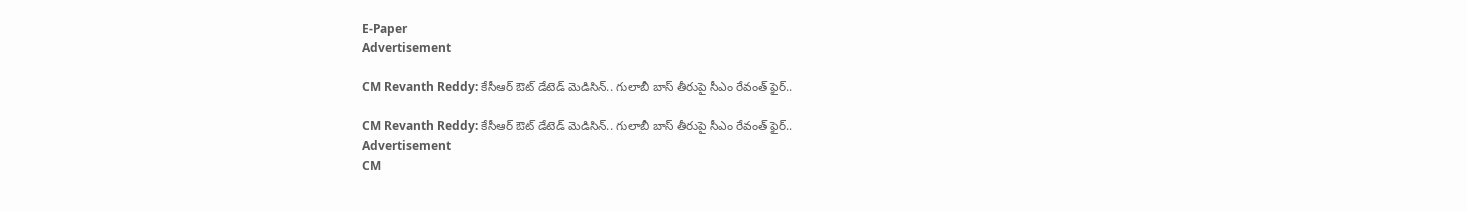E-Paper
Advertisement

CM Revanth Reddy: కేసీఆర్ ఔట్ డేటెడ్ మెడిసిన్.. గులాబీ బాస్‌ తీరుపై సీఎం రేవంత్ ఫైర్..

CM Revanth Reddy: కేసీఆర్ ఔట్ డేటెడ్ మెడిసిన్.. గులాబీ బాస్‌ తీరుపై సీఎం రేవంత్ ఫైర్..
Advertisement
CM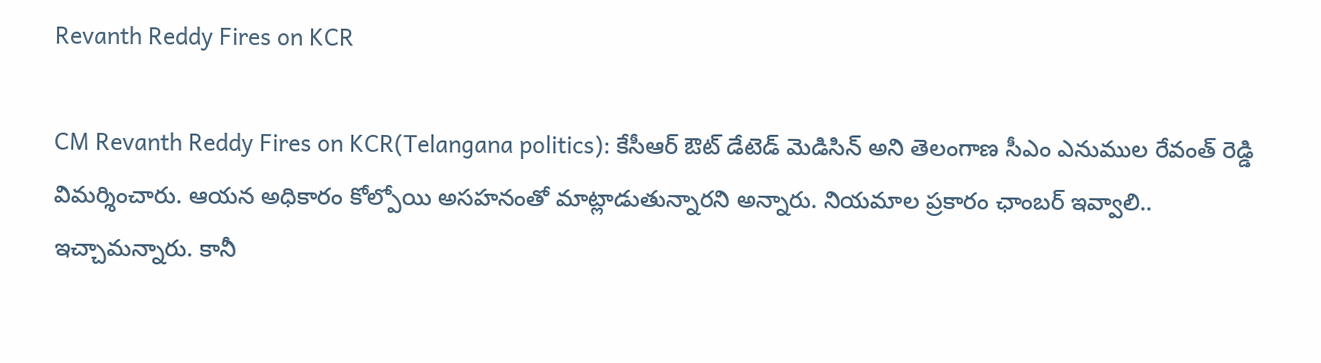Revanth Reddy Fires on KCR

CM Revanth Reddy Fires on KCR(Telangana politics): కేసీఆర్ ఔట్ డేటెడ్ మెడిసిన్ అని తెలంగాణ సీఎం ఎనుముల రేవంత్ రెడ్డి విమర్శించారు. ఆయన అధికారం కోల్పోయి అసహనంతో మాట్లాడుతున్నారని అన్నారు. నియమాల ప్రకారం ఛాంబర్ ఇవ్వాలి.. ఇచ్చామన్నారు. కానీ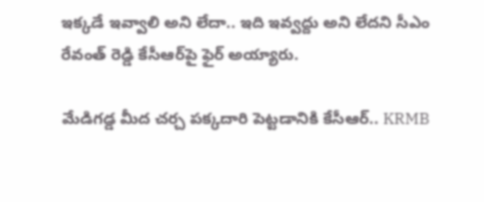ఇక్కడే ఇవ్వాలి అని లేదా.. ఇది ఇవ్వద్దు అని లేదని సీఎం రేవంత్ రెడ్డి కేసీఆర్‌పై ఫైర్ అయ్యారు.

మేడిగడ్డ మీద చర్చ పక్కదారి పెట్టడానికి కేసీఆర్.. KRMB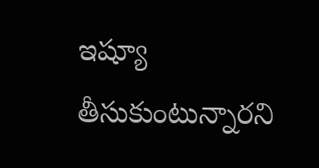ఇష్యూ తీసుకుంటున్నారని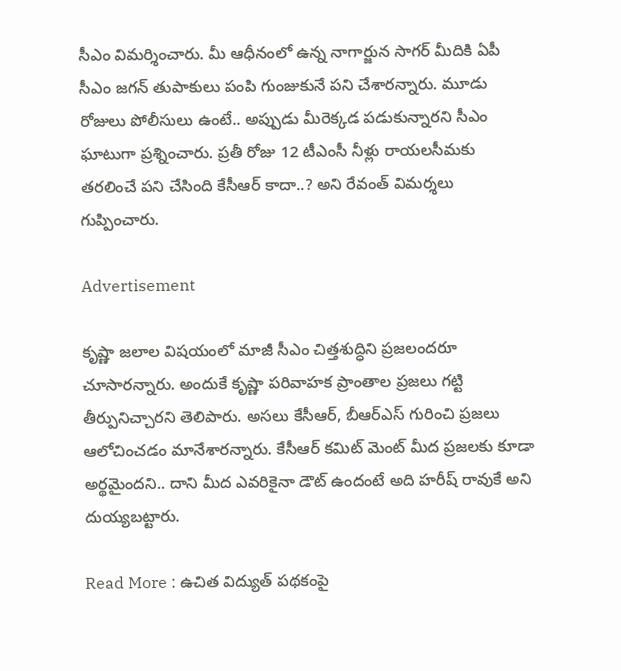సీఎం విమర్శించారు. మీ ఆధీనంలో ఉన్న నాగార్జున సాగర్ మీదికి ఏపీ సీఎం జగన్ తుపాకులు పంపి గుంజుకునే పని చేశారన్నారు. మూడు రోజులు పోలీసులు ఉంటే.. అప్పుడు మీరెక్కడ పడుకున్నారని సీఎం ఘాటుగా ప్రశ్నించారు. ప్రతీ రోజు 12 టీఎంసీ నీళ్లు రాయలసీమకు తరలించే పని చేసింది కేసీఆర్ కాదా..? అని రేవంత్ విమర్శలు గుప్పించారు.

Advertisement

కృష్ణా జలాల విషయంలో మాజీ సీఎం చిత్తశుద్ధిని ప్రజలందరూ చూసారన్నారు. అందుకే కృష్ణా పరివాహక ప్రాంతాల ప్రజలు గట్టి తీర్పునిచ్చారని తెలిపారు. అసలు కేసీఆర్, బీఆర్ఎస్ గురించి ప్రజలు ఆలోచించడం మానేశారన్నారు. కేసీఆర్ కమిట్ మెంట్ మీద ప్రజలకు కూడా అర్థమైందని.. దాని మీద ఎవరికైనా డౌట్ ఉందంటే అది హరీష్ రావుకే అని దుయ్యబట్టారు.

Read More : ఉచిత విద్యుత్ పథకంపై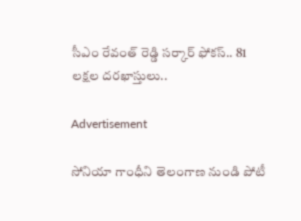సీఎం రేవంత్ రెడ్డి సర్కార్ ఫోకస్.. 81 లక్షల దరఖాస్తులు..

Advertisement

సోనియా గాంధీని తెలంగాణ నుండి పోటీ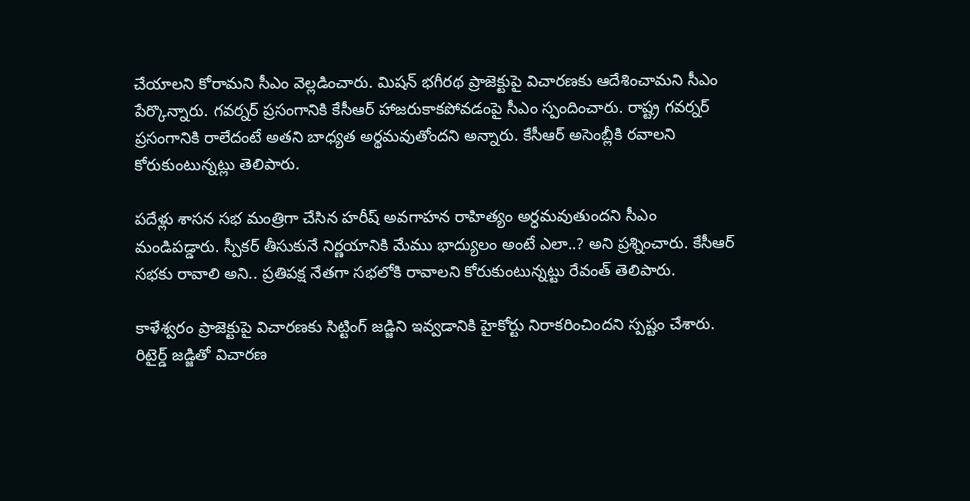చేయాలని కోరామని సీఎం వెల్లడించారు. మిషన్ భగీరథ ప్రాజెక్టుపై విచారణకు ఆదేశించామని సీఎం పేర్కొన్నారు. గవర్నర్ ప్రసంగానికి కేసీఆర్ హాజరుకాకపోవడంపై సీఎం స్పందించారు. రాష్ట్ర గవర్నర్ ప్రసంగానికి రాలేదంటే అతని బాధ్యత అర్థమవుతోందని అన్నారు. కేసీఆర్ అసెంబ్లీకి రవాలని కోరుకుంటున్నట్లు తెలిపారు.

పదేళ్లు శాసన సభ మంత్రిగా చేసిన హరీష్ అవగాహన రాహిత్యం అర్ధమవుతుందని సీఎం మండిపడ్డారు. స్పీకర్ తీసుకునే నిర్ణయానికి మేము భాద్యులం అంటే ఎలా..? అని ప్రశ్నించారు. కేసీఆర్ సభకు రావాలి అని.. ప్రతిపక్ష నేతగా సభలోకి రావాలని కోరుకుంటున్నట్టు రేవంత్ తెలిపారు.

కాళేశ్వరం ప్రాజెక్టుపై విచారణకు సిట్టింగ్ జడ్జిని ఇవ్వడానికి హైకోర్టు నిరాకరించిందని స్పష్టం చేశారు. రిటైర్డ్ జడ్జితో విచారణ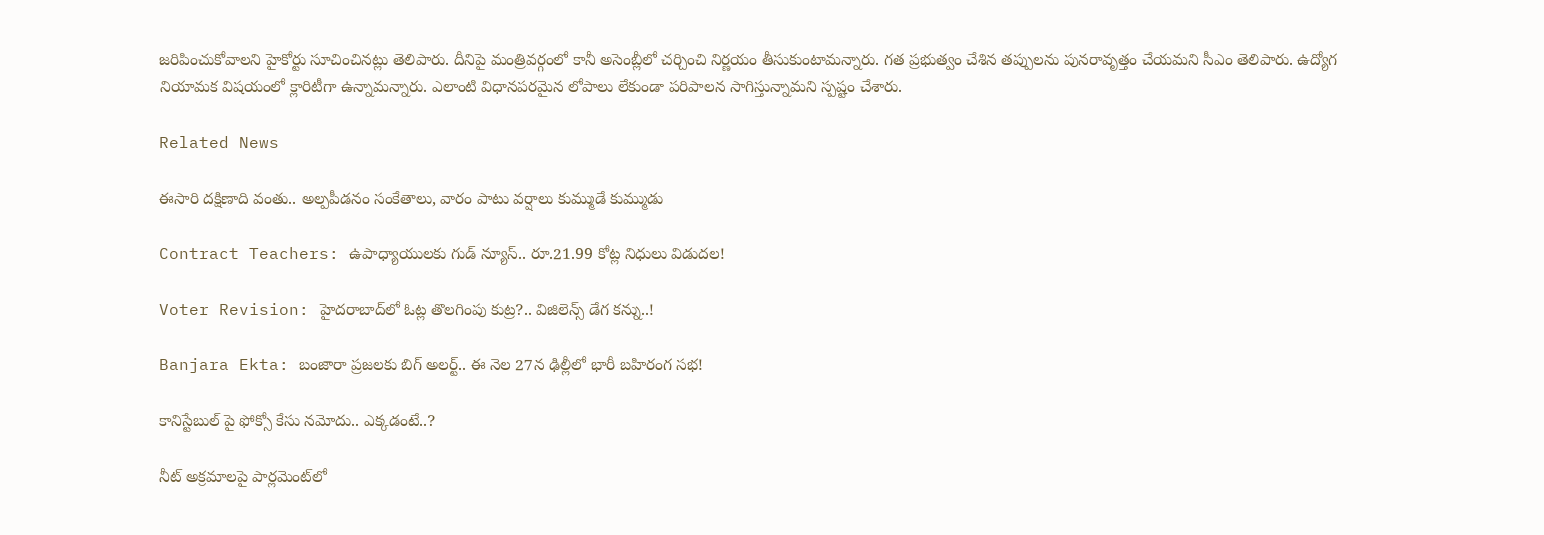జరిపించుకోవాలని హైకోర్టు సూచించినట్లు తెలిపారు. దీనిపై మంత్రివర్గంలో కానీ అసెంబ్లీలో చర్చించి నిర్ణయం తీసుకుంటామన్నారు. గత ప్రభుత్వం చేశిన తప్పులను పునరావృత్తం చేయమని సీఎం తెలిపారు. ఉద్యోగ నియామక విషయంలో క్లారిటీగా ఉన్నామన్నారు. ఎలాంటి విధానపరమైన లోపాలు లేకుండా పరిపాలన సాగిస్తున్నామని స్పష్టం చేశారు.

Related News

ఈసారి దక్షిణాది వంతు.. అల్పపీడనం సంకేతాలు, వారం పాటు వర్షాలు కుమ్ముడే కుమ్ముడు

Contract Teachers: ఉపాధ్యాయులకు గుడ్ న్యూస్.. రూ.21.99 కోట్ల నిధులు విడుదల!

Voter Revision: హైదరాబాద్‌లో ఓట్ల తొలగింపు కుట్ర?.. విజిలెన్స్ డేగ కన్ను..!

Banjara Ekta: బంజారా ప్రజలకు బిగ్ అలర్ట్.. ఈ నెల 27న ఢిల్లీలో భారీ బహిరంగ సభ!

కానిస్టేబుల్ పై ఫోక్సో కేసు నమోదు.. ఎక్కడంటే..?

నీట్ అక్రమాలపై పార్లమెంట్‌లో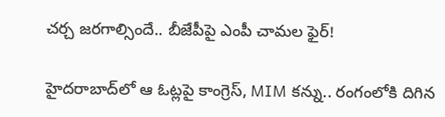చర్చ జరగాల్సిందే.. బీజేపీపై ఎంపీ చామల ఫైర్!

హైదరాబాద్‌లో ఆ ఓట్లపై కాంగ్రెస్, MIM కన్ను.. రంగంలోకి దిగిన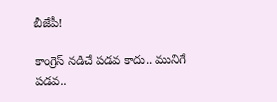బీజేపీ!

కాంగ్రెస్ నడిచే పడవ కాదు.. మునిగే పడవ..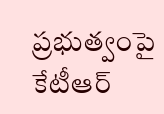ప్రభుత్వంపై కేటీఆర్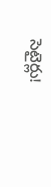సెటైర్లు!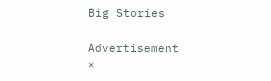Big Stories

Advertisement
×